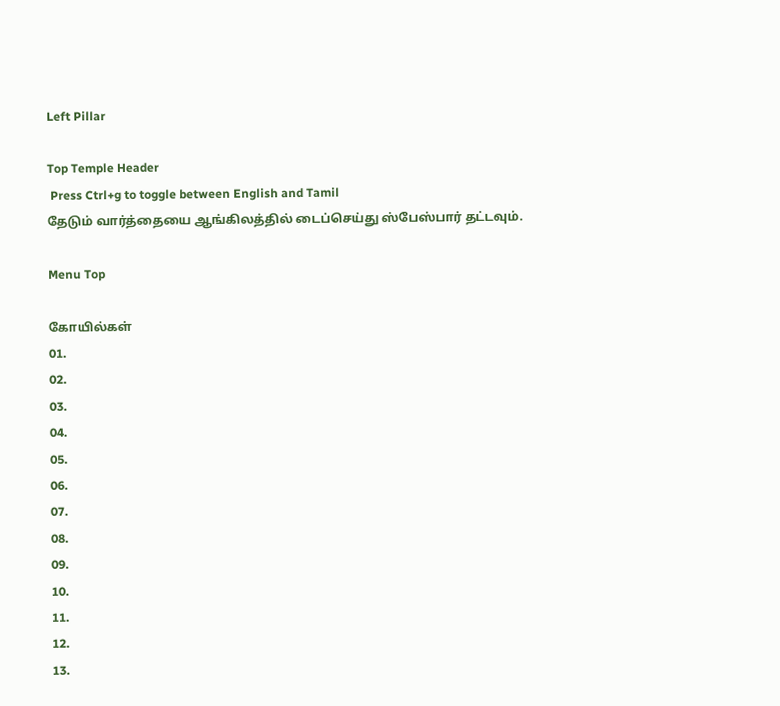Left Pillar

Top Temple Header
 Press Ctrl+g to toggle between English and Tamil
தேடும் வார்த்தையை ஆங்கிலத்தில் டைப்செய்து ஸ்பேஸ்பார் தட்டவும்.

Menu Top

கோயில்கள்
01.
02.
03.
04.
05.
06.
07.
08.
09.
10.
11.
12.
13.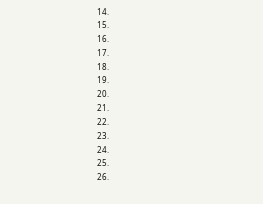14.
15.
16.
17.
18.
19.
20.
21.
22.
23.
24.
25.
26.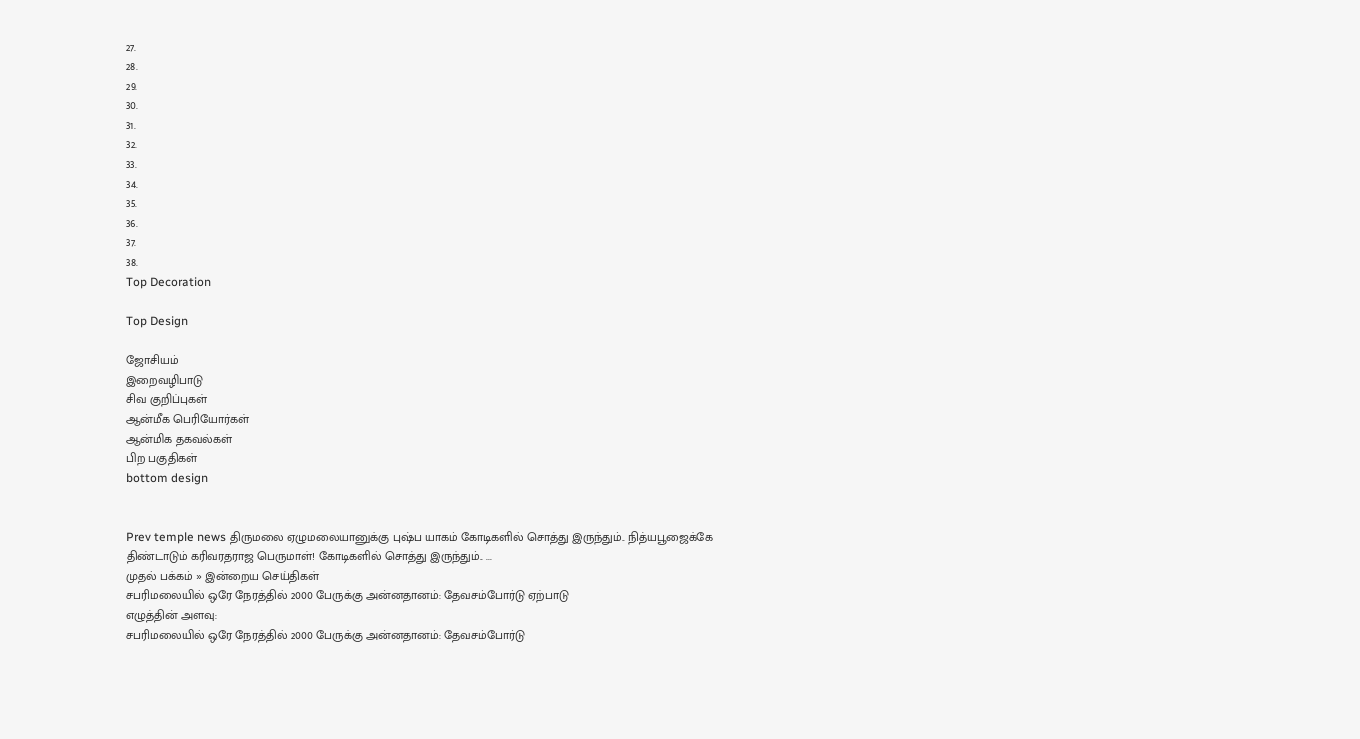27.
28.
29.
30.
31.
32.
33.
34.
35.
36.
37.
38.
Top Decoration

Top Design

ஜோசியம்
இறைவழிபாடு
சிவ குறிப்புகள்
ஆன்மீக பெரியோர்கள்
ஆன்மிக தகவல்கள்
பிற பகுதிகள்
bottom design


Prev temple news திருமலை ஏழுமலையானுக்கு புஷ்ப யாகம் கோடிகளில் சொத்து இருந்தும்.. நித்யபூஜைக்கே திண்டாடும் கரிவரதராஜ பெருமாள்! கோடிகளில் சொத்து இருந்தும்.. ...
முதல் பக்கம் » இன்றைய செய்திகள்
சபரிமலையில் ஒரே நேரத்தில் 2000 பேருக்கு அன்னதானம்: தேவசம்போர்டு ஏற்பாடு
எழுத்தின் அளவு:
சபரிமலையில் ஒரே நேரத்தில் 2000 பேருக்கு அன்னதானம்: தேவசம்போர்டு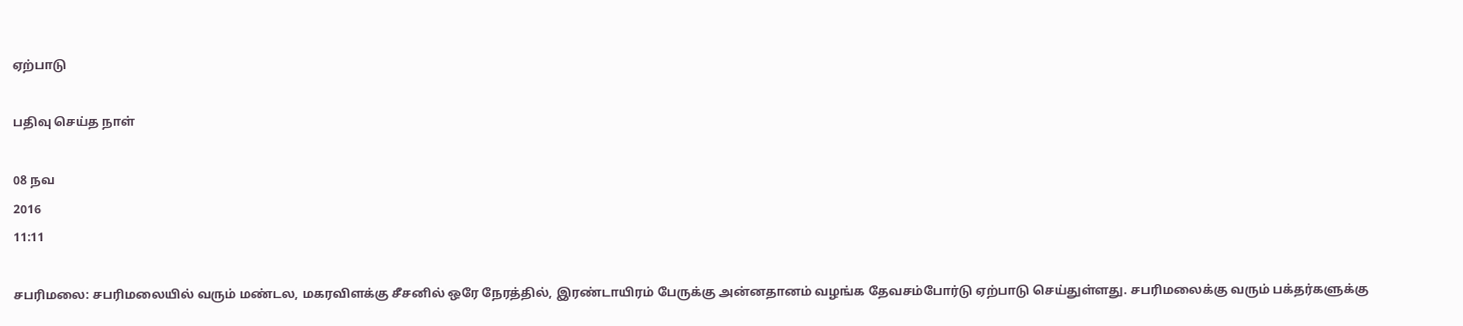ஏற்பாடு

பதிவு செய்த நாள்

08 நவ
2016
11:11

சபரிமலை: சபரிமலையில் வரும் மண்டல, மகரவிளக்கு சீசனில் ஒரே நேரத்தில், இரண்டாயிரம் பேருக்கு அன்னதானம் வழங்க தேவசம்போர்டு ஏற்பாடு செய்துள்ளது. சபரிமலைக்கு வரும் பக்தர்களுக்கு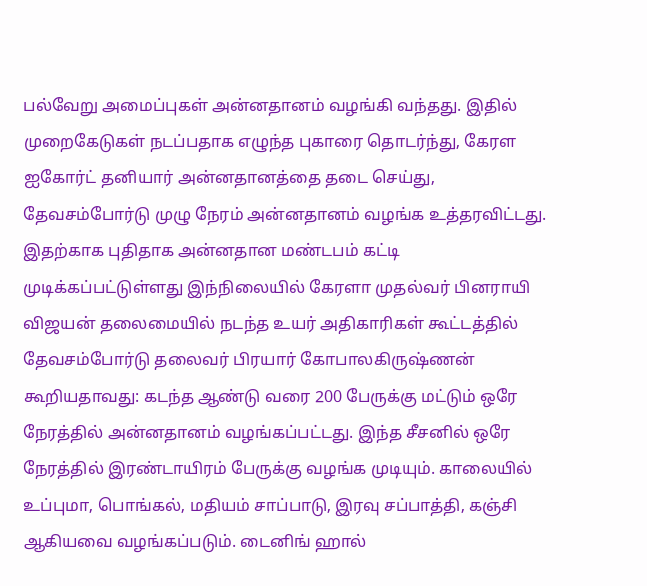பல்வேறு அமைப்புகள் அன்னதானம் வழங்கி வந்தது. இதில் முறைகேடுகள் நடப்பதாக எழுந்த புகாரை தொடர்ந்து, கேரள ஐகோர்ட் தனியார் அன்னதானத்தை தடை செய்து, தேவசம்போர்டு முழு நேரம் அன்னதானம் வழங்க உத்தரவிட்டது. இதற்காக புதிதாக அன்னதான மண்டபம் கட்டி முடிக்கப்பட்டுள்ளது இந்நிலையில் கேரளா முதல்வர் பினராயி விஜயன் தலைமையில் நடந்த உயர் அதிகாரிகள் கூட்டத்தில் தேவசம்போர்டு தலைவர் பிரயார் கோபாலகிருஷ்ணன் கூறியதாவது: கடந்த ஆண்டு வரை 200 பேருக்கு மட்டும் ஒரே நேரத்தில் அன்னதானம் வழங்கப்பட்டது. இந்த சீசனில் ஒரே நேரத்தில் இரண்டாயிரம் பேருக்கு வழங்க முடியும். காலையில் உப்புமா, பொங்கல், மதியம் சாப்பாடு, இரவு சப்பாத்தி, கஞ்சி ஆகியவை வழங்கப்படும். டைனிங் ஹால்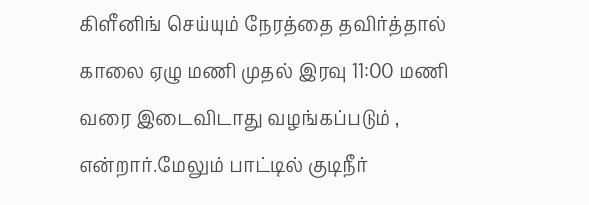கிளீனிங் செய்யும் நேரத்தை தவிர்த்தால் காலை ஏழு மணி முதல் இரவு 11:00 மணி வரை இடைவிடாது வழங்கப்படும் , என்றார்.மேலும் பாட்டில் குடிநீர்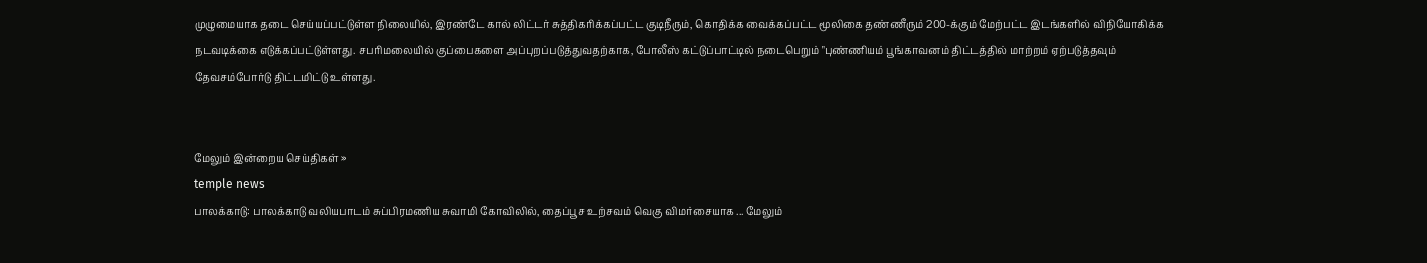முழுமையாக தடை செய்யப்பட்டுள்ள நிலையில், இரண்டே கால் லிட்டர் சுத்திகரிக்கப்பட்ட குடிநீரும், கொதிக்க வைக்கப்பட்ட மூலிகை தண்ணீரும் 200-க்கும் மேற்பட்ட இடங்களில் விநியோகிக்க நடவடிக்கை எடுக்கப்பட்டுள்ளது. சபரிமலையில் குப்பைகளை அப்புறப்படுத்துவதற்காக, போலீஸ் கட்டுப்பாட்டில் நடைபெறும் "புண்ணியம் பூங்காவனம் திட்டத்தில் மாற்றம் ஏற்படுத்தவும் தேவசம்போர்டு திட்டமிட்டு உள்ளது.


மேலும் இன்றைய செய்திகள் »
temple news
பாலக்காடு: பாலக்காடு வலியபாடம் சுப்பிரமணிய சுவாமி கோவிலில், தைப்பூச உற்சவம் வெகு விமர்சையாக ... மேலும்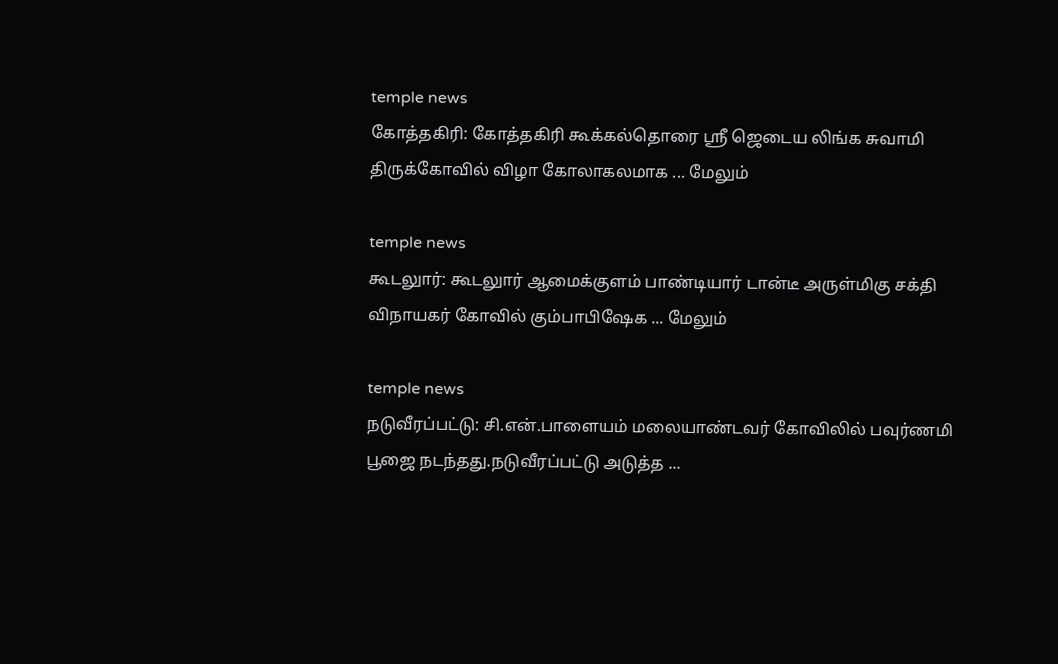temple news
கோத்தகிரி: கோத்தகிரி கூக்கல்தொரை ஸ்ரீ ஜெடைய லிங்க சுவாமி திருக்கோவில் விழா கோலாகலமாக ... மேலும்

temple news
கூடலுார்: கூடலுார் ஆமைக்குளம் பாண்டியார் டான்டீ அருள்மிகு சக்தி விநாயகர் கோவில் கும்பாபிஷேக ... மேலும்

temple news
நடுவீரப்பட்டு: சி.என்.பாளையம் மலையாண்டவர் கோவிலில் பவுர்ணமி பூஜை நடந்தது.நடுவீரப்பட்டு அடுத்த ...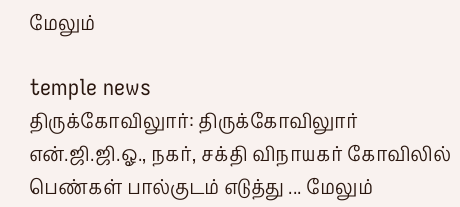மேலும்

temple news
திருக்கோவிலுார்: திருக்கோவிலுார் என்.ஜி.ஜி.ஓ., நகர், சக்தி விநாயகர் கோவிலில் பெண்கள் பால்குடம் எடுத்து ... மேலும்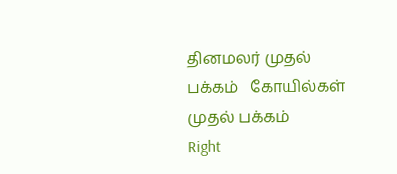தினமலர் முதல் பக்கம்   கோயில்கள் முதல் பக்கம்
Right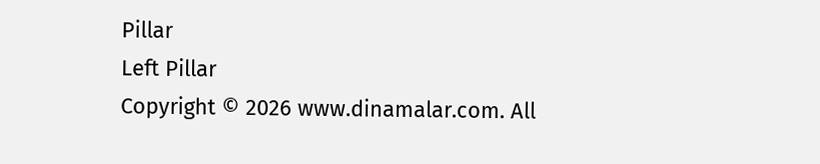Pillar
Left Pillar
Copyright © 2026 www.dinamalar.com. All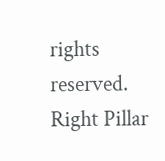rights reserved.
Right Pillar